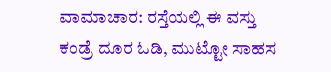ವಾಮಾಚಾರ: ರಸ್ತೆಯಲ್ಲಿ ಈ ವಸ್ತು ಕಂಡ್ರೆ ದೂರ ಓಡಿ, ಮುಟ್ಟೋ ಸಾಹಸ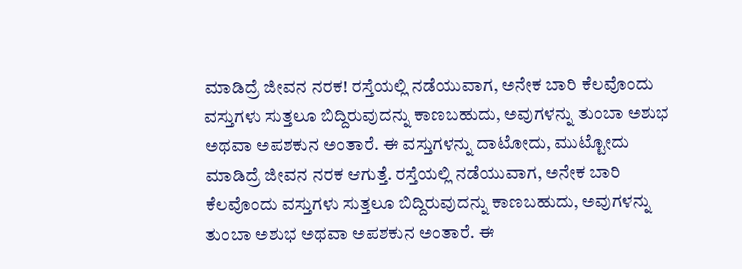ಮಾಡಿದ್ರೆ ಜೀವನ ನರಕ! ರಸ್ತೆಯಲ್ಲಿ ನಡೆಯುವಾಗ, ಅನೇಕ ಬಾರಿ ಕೆಲವೊಂದು ವಸ್ತುಗಳು ಸುತ್ತಲೂ ಬಿದ್ದಿರುವುದನ್ನು ಕಾಣಬಹುದು, ಅವುಗಳನ್ನು ತುಂಬಾ ಅಶುಭ ಅಥವಾ ಅಪಶಕುನ ಅಂತಾರೆ. ಈ ವಸ್ತುಗಳನ್ನು ದಾಟೋದು, ಮುಟ್ಟೋದು ಮಾಡಿದ್ರೆ ಜೀವನ ನರಕ ಆಗುತ್ತೆ. ರಸ್ತೆಯಲ್ಲಿ ನಡೆಯುವಾಗ, ಅನೇಕ ಬಾರಿ ಕೆಲವೊಂದು ವಸ್ತುಗಳು ಸುತ್ತಲೂ ಬಿದ್ದಿರುವುದನ್ನು ಕಾಣಬಹುದು, ಅವುಗಳನ್ನು ತುಂಬಾ ಅಶುಭ ಅಥವಾ ಅಪಶಕುನ ಅಂತಾರೆ. ಈ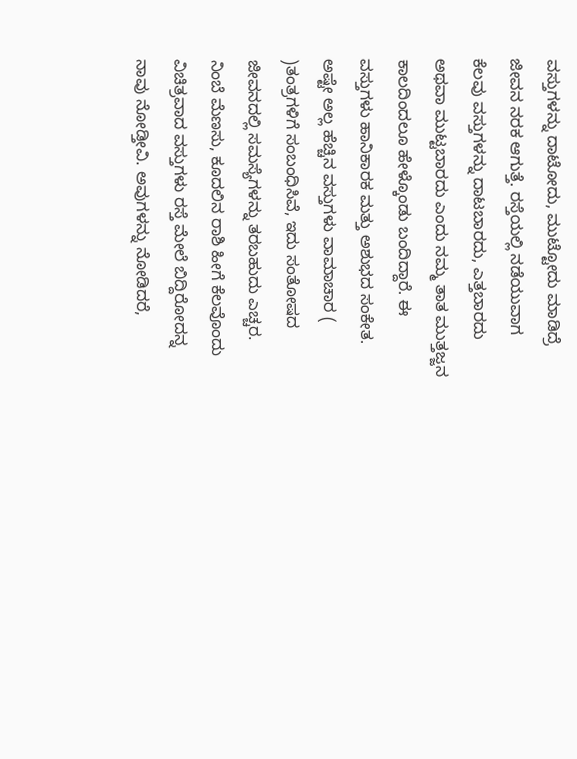ವಸ್ತುಗಳನ್ನು ದಾಟೋದು, ಮುಟ್ಟೋದು ಮಾಡಿದ್ರೆ ಜೀವನ ನರಕ ಆಗುತ್ತೆ. ರಸ್ತೆಯಲ್ಲಿ ನಡೆಯುವಾಗ ಕೆಲವು ವಸ್ತುಗಳನ್ನು ದಾಟಬಾರದು, ಎತ್ತಬಾರದು ಅಥವಾ ಮುಟ್ಟಬಾರದು ಎಂದು ನಮ್ಮ ತಾತ ಮುತ್ತಜ್ಜನ ಕಾಲದಿಂದಲೂ ಹೇಳ್ಕೊಂಡು ಬಂದಿದ್ದಾರೆ. ಈ ವಸ್ತುಗಳು ಹಾನಿಕಾರಕ ಮತ್ತು ಅಶುಭದ ಸಂಕೇತ. ಅಷ್ಟೇ ಅಲ್ಲ ಹೆಚ್ಚಿನ ವಸ್ತುಗಳು ವಾಮಾಚಾರ ( )ತಂತ್ರಗಳಿಗೆ ಸಂಬಂಧಿಸಿವೆ, ಇದು ಸಂತೋಷದ ಜೀವನದಲ್ಲಿ ಸಮಸ್ಯೆಗಳನ್ನು ತರಬಹುದು ಎಚ್ಚರ. ನಿಂಬೆ ಮೆಣಸು, ಕೂದಲಿನ ರಾಶಿ ಹೀಗೆ ಕೆಲವೊಂದು ವಿಚಿತ್ರವಾದ ವಸ್ತುಗಳು ರಸ್ತೆ ಮೇಲೆ ಬಿದ್ದಿರೋದನ್ನ ನಾವು ನೋಡ್ತೀವಿ. ಅವುಗಳನ್ನು ನೋಡಿದರೆ,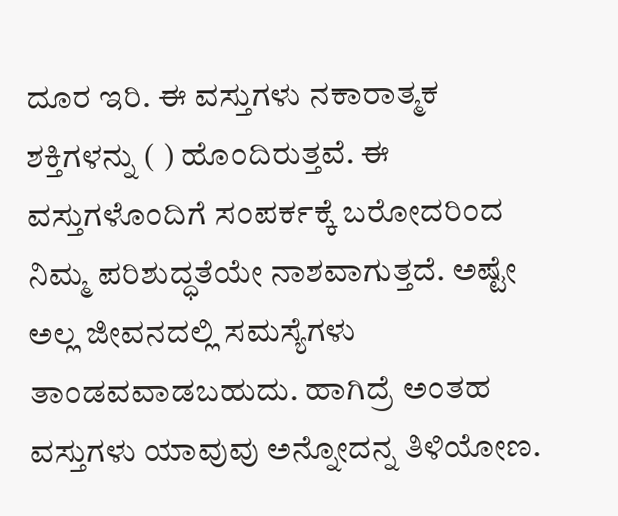ದೂರ ಇರಿ. ಈ ವಸ್ತುಗಳು ನಕಾರಾತ್ಮಕ ಶಕ್ತಿಗಳನ್ನು ( ) ಹೊಂದಿರುತ್ತವೆ. ಈ ವಸ್ತುಗಳೊಂದಿಗೆ ಸಂಪರ್ಕಕ್ಕೆ ಬರೋದರಿಂದ ನಿಮ್ಮ ಪರಿಶುದ್ಧತೆಯೇ ನಾಶವಾಗುತ್ತದೆ. ಅಷ್ಟೇ ಅಲ್ಲ ಜೀವನದಲ್ಲಿ ಸಮಸ್ಯೆಗಳು ತಾಂಡವವಾಡಬಹುದು. ಹಾಗಿದ್ರೆ ಅಂತಹ ವಸ್ತುಗಳು ಯಾವುವು ಅನ್ನೋದನ್ನ ತಿಳಿಯೋಣ.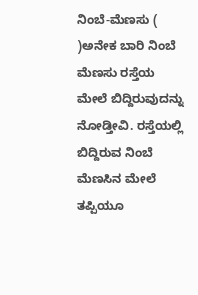ನಿಂಬೆ-ಮೆಣಸು ( )ಅನೇಕ ಬಾರಿ ನಿಂಬೆ ಮೆಣಸು ರಸ್ತೆಯ ಮೇಲೆ ಬಿದ್ದಿರುವುದನ್ನು ನೋಡ್ತೀವಿ. ರಸ್ತೆಯಲ್ಲಿ ಬಿದ್ದಿರುವ ನಿಂಬೆ ಮೆಣಸಿನ ಮೇಲೆ ತಪ್ಪಿಯೂ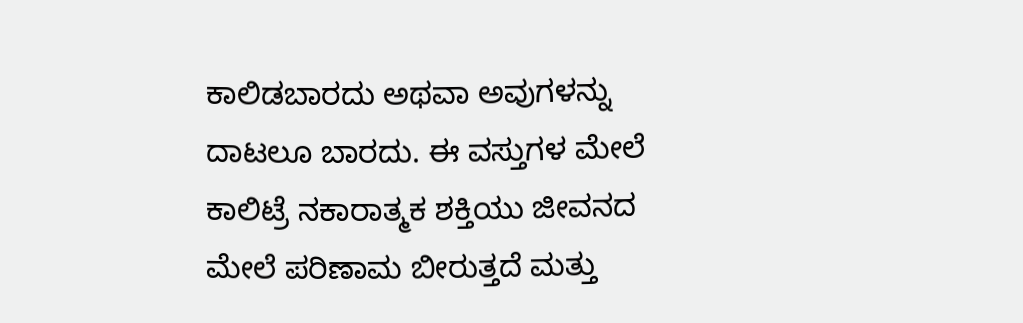ಕಾಲಿಡಬಾರದು ಅಥವಾ ಅವುಗಳನ್ನು ದಾಟಲೂ ಬಾರದು. ಈ ವಸ್ತುಗಳ ಮೇಲೆ ಕಾಲಿಟ್ರೆ ನಕಾರಾತ್ಮಕ ಶಕ್ತಿಯು ಜೀವನದ ಮೇಲೆ ಪರಿಣಾಮ ಬೀರುತ್ತದೆ ಮತ್ತು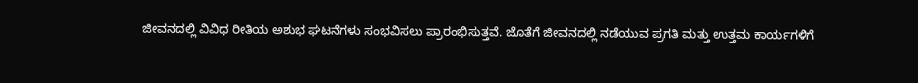ಜೀವನದಲ್ಲಿ ವಿವಿಧ ರೀತಿಯ ಅಶುಭ ಘಟನೆಗಳು ಸಂಭವಿಸಲು ಪ್ರಾರಂಭಿಸುತ್ತವೆ. ಜೊತೆಗೆ ಜೀವನದಲ್ಲಿ ನಡೆಯುವ ಪ್ರಗತಿ ಮತ್ತು ಉತ್ತಮ ಕಾರ್ಯಗಳಿಗೆ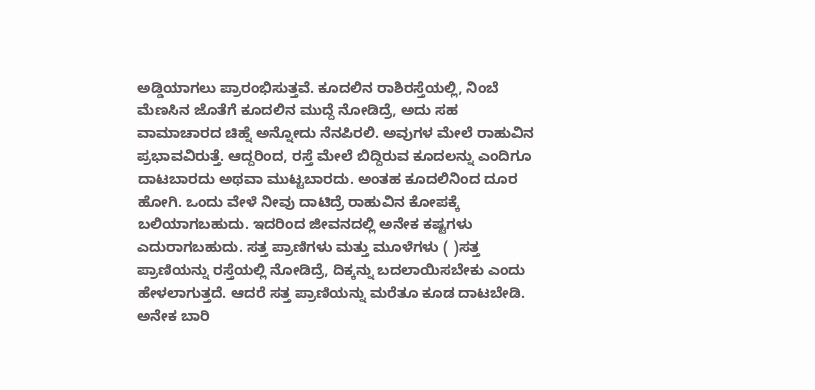ಅಡ್ಡಿಯಾಗಲು ಪ್ರಾರಂಭಿಸುತ್ತವೆ. ಕೂದಲಿನ ರಾಶಿರಸ್ತೆಯಲ್ಲಿ, ನಿಂಬೆ ಮೆಣಸಿನ ಜೊತೆಗೆ ಕೂದಲಿನ ಮುದ್ದೆ ನೋಡಿದ್ರೆ, ಅದು ಸಹ ವಾಮಾಚಾರದ ಚಿಹ್ನೆ ಅನ್ನೋದು ನೆನಪಿರಲಿ. ಅವುಗಳ ಮೇಲೆ ರಾಹುವಿನ ಪ್ರಭಾವವಿರುತ್ತೆ. ಆದ್ದರಿಂದ, ರಸ್ತೆ ಮೇಲೆ ಬಿದ್ದಿರುವ ಕೂದಲನ್ನು ಎಂದಿಗೂ ದಾಟಬಾರದು ಅಥವಾ ಮುಟ್ಟಬಾರದು. ಅಂತಹ ಕೂದಲಿನಿಂದ ದೂರ ಹೋಗಿ. ಒಂದು ವೇಳೆ ನೀವು ದಾಟಿದ್ರೆ ರಾಹುವಿನ ಕೋಪಕ್ಕೆ ಬಲಿಯಾಗಬಹುದು. ಇದರಿಂದ ಜೀವನದಲ್ಲಿ ಅನೇಕ ಕಷ್ಟಗಳು ಎದುರಾಗಬಹುದು. ಸತ್ತ ಪ್ರಾಣಿಗಳು ಮತ್ತು ಮೂಳೆಗಳು ( )ಸತ್ತ ಪ್ರಾಣಿಯನ್ನು ರಸ್ತೆಯಲ್ಲಿ ನೋಡಿದ್ರೆ, ದಿಕ್ಕನ್ನು ಬದಲಾಯಿಸಬೇಕು ಎಂದು ಹೇಳಲಾಗುತ್ತದೆ. ಆದರೆ ಸತ್ತ ಪ್ರಾಣಿಯನ್ನು ಮರೆತೂ ಕೂಡ ದಾಟಬೇಡಿ. ಅನೇಕ ಬಾರಿ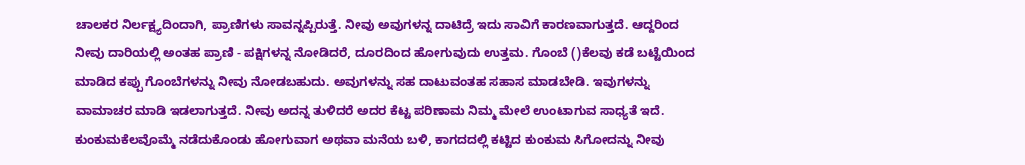ಚಾಲಕರ ನಿರ್ಲಕ್ಷ್ಯದಿಂದಾಗಿ, ಪ್ರಾಣಿಗಳು ಸಾವನ್ನಪ್ಪಿರುತ್ತೆ. ನೀವು ಅವುಗಳನ್ನ ದಾಟಿದ್ರೆ ಇದು ಸಾವಿಗೆ ಕಾರಣವಾಗುತ್ತದೆ. ಆದ್ದರಿಂದ ನೀವು ದಾರಿಯಲ್ಲಿ ಅಂತಹ ಪ್ರಾಣಿ - ಪಕ್ಷಿಗಳನ್ನ ನೋಡಿದರೆ, ದೂರದಿಂದ ಹೋಗುವುದು ಉತ್ತಮ. ಗೊಂಬೆ ()ಕೆಲವು ಕಡೆ ಬಟ್ಟೆಯಿಂದ ಮಾಡಿದ ಕಪ್ಪು ಗೊಂಬೆಗಳನ್ನು ನೀವು ನೋಡಬಹುದು. ಅವುಗಳನ್ನು ಸಹ ದಾಟುವಂತಹ ಸಹಾಸ ಮಾಡಬೇಡಿ. ಇವುಗಳನ್ನು ವಾಮಾಚರ ಮಾಡಿ ಇಡಲಾಗುತ್ತದೆ. ನೀವು ಅದನ್ನ ತುಳಿದರೆ ಅದರ ಕೆಟ್ಟ ಪರಿಣಾಮ ನಿಮ್ಮ ಮೇಲೆ ಉಂಟಾಗುವ ಸಾಧ್ಯತೆ ಇದೆ. ಕುಂಕುಮಕೆಲವೊಮ್ಮೆ ನಡೆದುಕೊಂಡು ಹೋಗುವಾಗ ಅಥವಾ ಮನೆಯ ಬಳಿ, ಕಾಗದದಲ್ಲಿ ಕಟ್ಟಿದ ಕುಂಕುಮ ಸಿಗೋದನ್ನು ನೀವು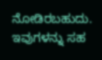ನೋಡಿರಬಹುದು. ಇವುಗಳನ್ನು ಸಹ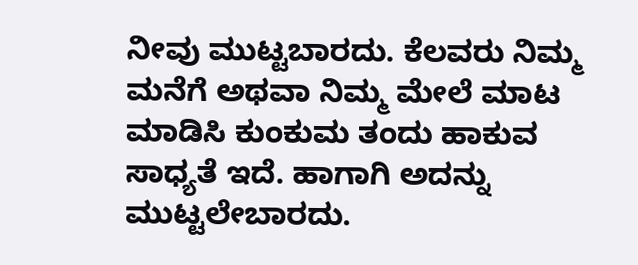ನೀವು ಮುಟ್ಟಬಾರದು. ಕೆಲವರು ನಿಮ್ಮ ಮನೆಗೆ ಅಥವಾ ನಿಮ್ಮ ಮೇಲೆ ಮಾಟ ಮಾಡಿಸಿ ಕುಂಕುಮ ತಂದು ಹಾಕುವ ಸಾಧ್ಯತೆ ಇದೆ. ಹಾಗಾಗಿ ಅದನ್ನು ಮುಟ್ಟಲೇಬಾರದು.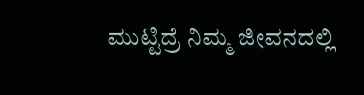ಮುಟ್ಟಿದ್ರೆ ನಿಮ್ಮ ಜೀವನದಲ್ಲಿ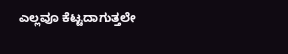ಎಲ್ಲವೂ ಕೆಟ್ಟದಾಗುತ್ತಲೇ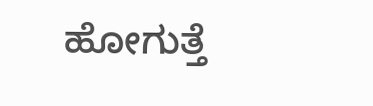ಹೋಗುತ್ತೆ